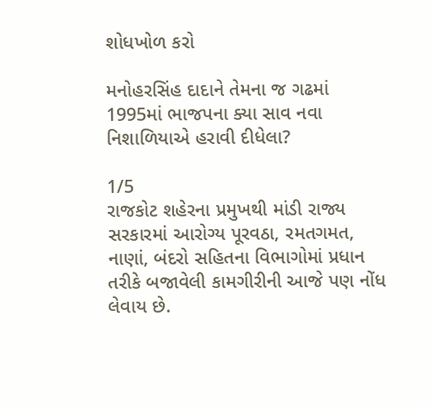શોધખોળ કરો

મનોહરસિંહ દાદાને તેમના જ ગઢમાં 1995માં ભાજપના ક્યા સાવ નવા નિશાળિયાએ હરાવી દીધેલા?

1/5
રાજકોટ શહેરના પ્રમુખથી માંડી રાજ્ય સરકારમાં આરોગ્ય પૂરવઠા, રમતગમત, નાણાં, બંદરો સહિતના વિભાગોમાં પ્રધાન તરીકે બજાવેલી કામગીરીની આજે પણ નોંધ લેવાય છે.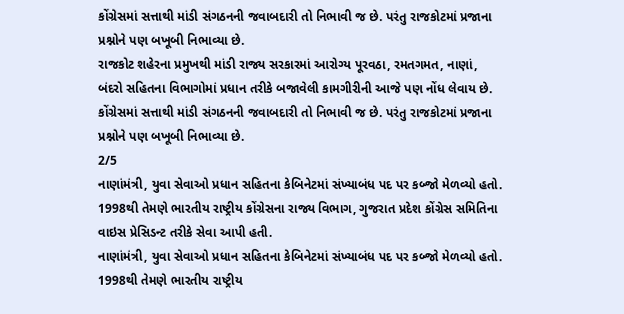કોંગ્રેસમાં સત્તાથી માંડી સંગઠનની જવાબદારી તો નિભાવી જ છે. પરંતુ રાજકોટમાં પ્રજાના પ્રશ્નોને પણ બખૂબી નિભાવ્યા છે.
રાજકોટ શહેરના પ્રમુખથી માંડી રાજ્ય સરકારમાં આરોગ્ય પૂરવઠા, રમતગમત, નાણાં, બંદરો સહિતના વિભાગોમાં પ્રધાન તરીકે બજાવેલી કામગીરીની આજે પણ નોંધ લેવાય છે. કોંગ્રેસમાં સત્તાથી માંડી સંગઠનની જવાબદારી તો નિભાવી જ છે. પરંતુ રાજકોટમાં પ્રજાના પ્રશ્નોને પણ બખૂબી નિભાવ્યા છે.
2/5
નાણાંમંત્રી, યુવા સેવાઓ પ્રધાન સહિતના કેબિનેટમાં સંખ્યાબંધ પદ પર કબ્જો મેળવ્યો હતો. 1998થી તેમણે ભારતીય રાષ્ટ્રીય કોંગ્રેસના રાજ્ય વિભાગ, ગુજરાત પ્રદેશ કોંગ્રેસ સમિતિના વાઇસ પ્રેસિડન્ટ તરીકે સેવા આપી હતી.
નાણાંમંત્રી, યુવા સેવાઓ પ્રધાન સહિતના કેબિનેટમાં સંખ્યાબંધ પદ પર કબ્જો મેળવ્યો હતો. 1998થી તેમણે ભારતીય રાષ્ટ્રીય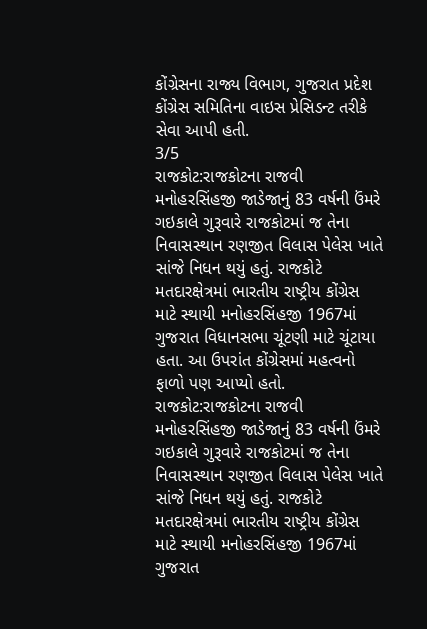કોંગ્રેસના રાજ્ય વિભાગ, ગુજરાત પ્રદેશ કોંગ્રેસ સમિતિના વાઇસ પ્રેસિડન્ટ તરીકે સેવા આપી હતી.
3/5
રાજકોટ:રાજકોટના રાજવી મનોહરસિંહજી જાડેજાનું 83 વર્ષની ઉંમરે ગઇકાલે ગુરૂવારે રાજકોટમાં જ તેના નિવાસસ્થાન રણજીત વિલાસ પેલેસ ખાતે સાંજે નિધન થયું હતું. રાજકોટે મતદારક્ષેત્રમાં ભારતીય રાષ્ટ્રીય કોંગ્રેસ માટે સ્થાયી મનોહરસિંહજી 1967માં ગુજરાત વિધાનસભા ચૂંટણી માટે ચૂંટાયા હતા. આ ઉપરાંત કોંગ્રેસમાં મહત્વનો ફાળો પણ આપ્યો હતો.
રાજકોટ:રાજકોટના રાજવી મનોહરસિંહજી જાડેજાનું 83 વર્ષની ઉંમરે ગઇકાલે ગુરૂવારે રાજકોટમાં જ તેના નિવાસસ્થાન રણજીત વિલાસ પેલેસ ખાતે સાંજે નિધન થયું હતું. રાજકોટે મતદારક્ષેત્રમાં ભારતીય રાષ્ટ્રીય કોંગ્રેસ માટે સ્થાયી મનોહરસિંહજી 1967માં ગુજરાત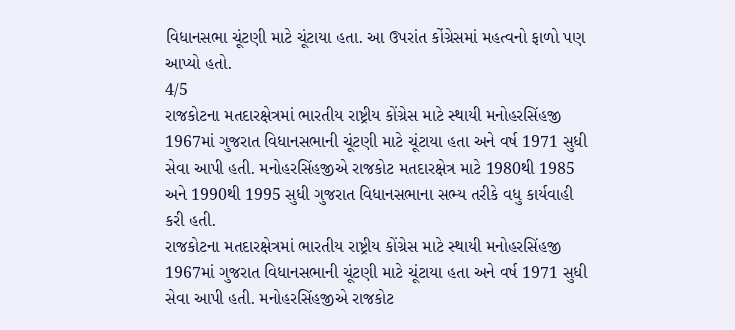વિધાનસભા ચૂંટણી માટે ચૂંટાયા હતા. આ ઉપરાંત કોંગ્રેસમાં મહત્વનો ફાળો પણ આપ્યો હતો.
4/5
રાજકોટના મતદારક્ષેત્રમાં ભારતીય રાષ્ટ્રીય કોંગ્રેસ માટે સ્થાયી મનોહરસિંહજી 1967માં ગુજરાત વિધાનસભાની ચૂંટણી માટે ચૂંટાયા હતા અને વર્ષ 1971 સુધી સેવા આપી હતી. મનોહરસિંહજીએ રાજકોટ મતદારક્ષેત્ર માટે 1980થી 1985 અને 1990થી 1995 સુધી ગુજરાત વિધાનસભાના સભ્ય તરીકે વધુ કાર્યવાહી કરી હતી.
રાજકોટના મતદારક્ષેત્રમાં ભારતીય રાષ્ટ્રીય કોંગ્રેસ માટે સ્થાયી મનોહરસિંહજી 1967માં ગુજરાત વિધાનસભાની ચૂંટણી માટે ચૂંટાયા હતા અને વર્ષ 1971 સુધી સેવા આપી હતી. મનોહરસિંહજીએ રાજકોટ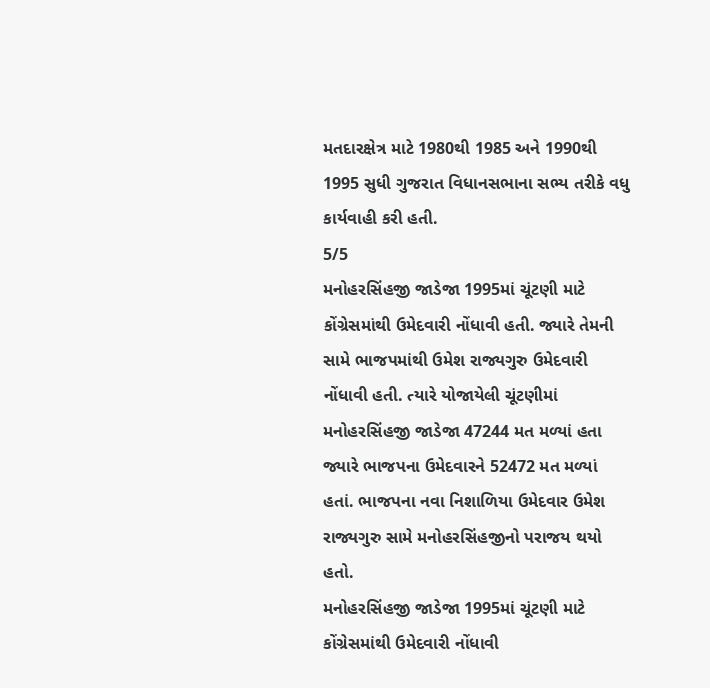મતદારક્ષેત્ર માટે 1980થી 1985 અને 1990થી 1995 સુધી ગુજરાત વિધાનસભાના સભ્ય તરીકે વધુ કાર્યવાહી કરી હતી.
5/5
મનોહરસિંહજી જાડેજા 1995માં ચૂંટણી માટે કોંગ્રેસમાંથી ઉમેદવારી નોંધાવી હતી. જ્યારે તેમની સામે ભાજપમાંથી ઉમેશ રાજ્યગુરુ ઉમેદવારી નોંધાવી હતી. ત્યારે યોજાયેલી ચૂંટણીમાં મનોહરસિંહજી જાડેજા 47244 મત મળ્યાં હતા જ્યારે ભાજપના ઉમેદવારને 52472 મત મળ્યાં હતાં. ભાજપના નવા નિશાળિયા ઉમેદવાર ઉમેશ રાજ્યગુરુ સામે મનોહરસિંહજીનો પરાજય થયો હતો.
મનોહરસિંહજી જાડેજા 1995માં ચૂંટણી માટે કોંગ્રેસમાંથી ઉમેદવારી નોંધાવી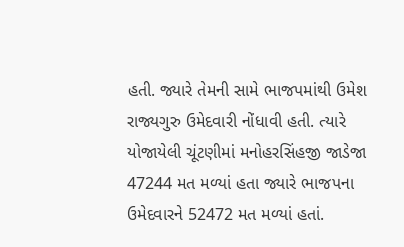હતી. જ્યારે તેમની સામે ભાજપમાંથી ઉમેશ રાજ્યગુરુ ઉમેદવારી નોંધાવી હતી. ત્યારે યોજાયેલી ચૂંટણીમાં મનોહરસિંહજી જાડેજા 47244 મત મળ્યાં હતા જ્યારે ભાજપના ઉમેદવારને 52472 મત મળ્યાં હતાં.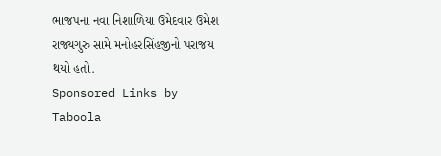ભાજપના નવા નિશાળિયા ઉમેદવાર ઉમેશ રાજ્યગુરુ સામે મનોહરસિંહજીનો પરાજય થયો હતો.
Sponsored Links by Taboola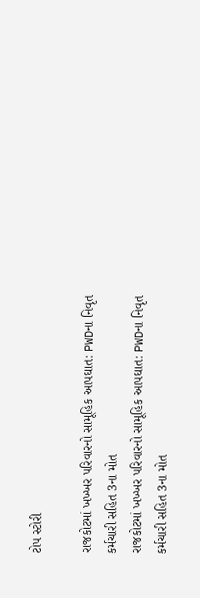ટોપ સ્ટોરી

રાજકોટમાં ખખ્ખર પરિવારનો સામૂહિક આપઘાત: PWDના નિવૃત કર્મચારી સહિત 3ના મોત
રાજકોટમાં ખખ્ખર પરિવારનો સામૂહિક આપઘાત: PWDના નિવૃત કર્મચારી સહિત 3ના મોત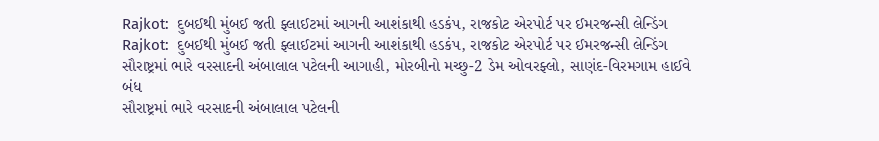Rajkot:  દુબઈથી મુંબઈ જતી ફ્લાઈટમાં આગની આશંકાથી હડકંપ, રાજકોટ એરપોર્ટ પર ઈમરજન્સી લેન્ડિંગ
Rajkot:  દુબઈથી મુંબઈ જતી ફ્લાઈટમાં આગની આશંકાથી હડકંપ, રાજકોટ એરપોર્ટ પર ઈમરજન્સી લેન્ડિંગ
સૌરાષ્ટ્રમાં ભારે વરસાદની અંબાલાલ પટેલની આગાહી, મોરબીનો મચ્છુ-2 ડેમ ઓવરફ્લો, સાણંદ-વિરમગામ હાઈવે બંધ
સૌરાષ્ટ્રમાં ભારે વરસાદની અંબાલાલ પટેલની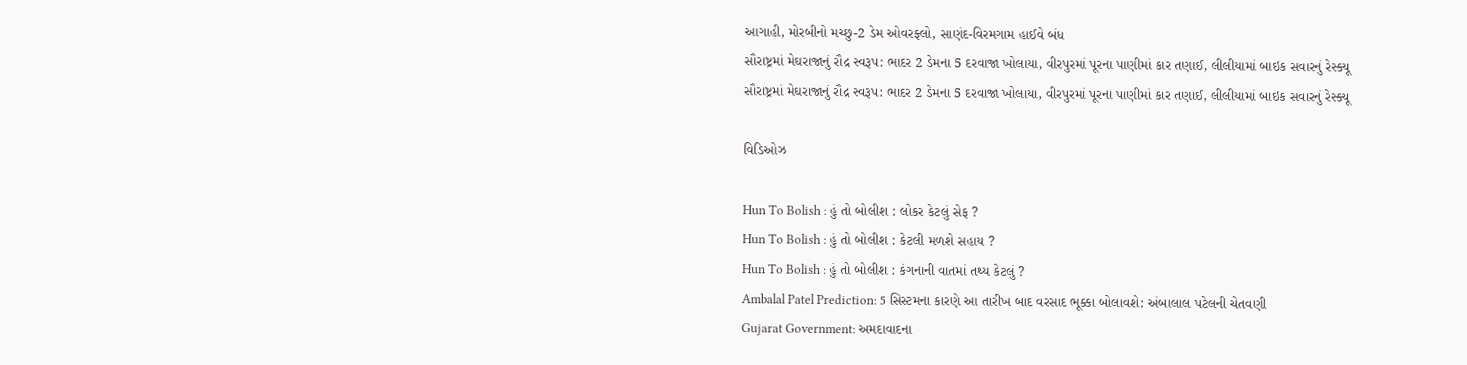આગાહી, મોરબીનો મચ્છુ-2 ડેમ ઓવરફ્લો, સાણંદ-વિરમગામ હાઈવે બંધ
સૌરાષ્ટ્રમાં મેઘરાજાનું રૌદ્ર સ્વરૂપ: ભાદર 2 ડેમના 5 દરવાજા ખોલાયા, વીરપુરમાં પૂરના પાણીમાં કાર તણાઈ, લીલીયામાં બાઇક સવારનું રેસ્ક્યૂ
સૌરાષ્ટ્રમાં મેઘરાજાનું રૌદ્ર સ્વરૂપ: ભાદર 2 ડેમના 5 દરવાજા ખોલાયા, વીરપુરમાં પૂરના પાણીમાં કાર તણાઈ, લીલીયામાં બાઇક સવારનું રેસ્ક્યૂ

વિડિઓઝ

Hun To Bolish : હું તો બોલીશ : લોકર કેટલું સેફ ?
Hun To Bolish : હું તો બોલીશ : કેટલી મળશે સહાય ?
Hun To Bolish : હું તો બોલીશ : કંગનાની વાતમાં તથ્ય કેટલું ?
Ambalal Patel Prediction: 5 સિસ્ટમના કારણે આ તારીખ બાદ વરસાદ ભૂક્કા બોલાવશે: અંબાલાલ પટેલની ચેતવણી
Gujarat Government: અમદાવાદના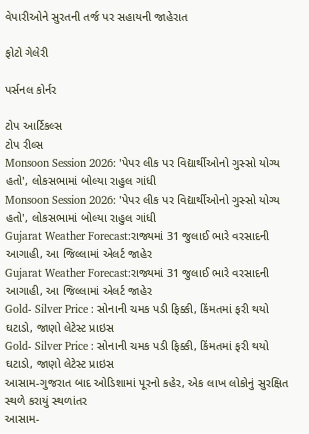વેપારીઓને સુરતની તર્જ પર સહાયની જાહેરાત

ફોટો ગેલેરી

પર્સનલ કોર્નર

ટોપ આર્ટિકલ્સ
ટોપ રીલ્સ
Monsoon Session 2026: 'પેપર લીક પર વિદ્યાર્થીઓનો ગુસ્સો યોગ્ય હતો', લોકસભામાં બોલ્યા રાહુલ ગાંધી
Monsoon Session 2026: 'પેપર લીક પર વિદ્યાર્થીઓનો ગુસ્સો યોગ્ય હતો', લોકસભામાં બોલ્યા રાહુલ ગાંધી
Gujarat Weather Forecast:રાજ્યમાં 31 જુલાઈ ભારે વરસાદની આગાહી, આ જિલ્લામાં એલર્ટ જાહેર
Gujarat Weather Forecast:રાજ્યમાં 31 જુલાઈ ભારે વરસાદની આગાહી, આ જિલ્લામાં એલર્ટ જાહેર
Gold- Silver Price : સોનાની ચમક પડી ફિક્કી, કિંમતમાં ફરી થયો ઘટાડો, જાણો લેટેસ્ટ પ્રાઇસ
Gold- Silver Price : સોનાની ચમક પડી ફિક્કી, કિંમતમાં ફરી થયો ઘટાડો, જાણો લેટેસ્ટ પ્રાઇસ
આસામ-ગુજરાત બાદ ઓડિશામાં પૂરનો કહેર, એક લાખ લોકોનું સુરક્ષિત સ્થળે કરાયું સ્થળાંતર
આસામ-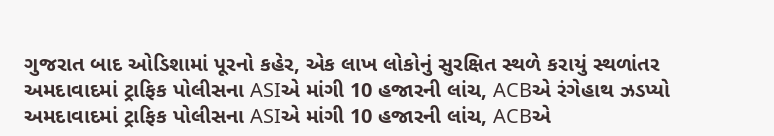ગુજરાત બાદ ઓડિશામાં પૂરનો કહેર, એક લાખ લોકોનું સુરક્ષિત સ્થળે કરાયું સ્થળાંતર
અમદાવાદમાં ટ્રાફિક પોલીસના ASIએ માંગી 10 હજારની લાંચ, ACBએ રંગેહાથ ઝડપ્યો
અમદાવાદમાં ટ્રાફિક પોલીસના ASIએ માંગી 10 હજારની લાંચ, ACBએ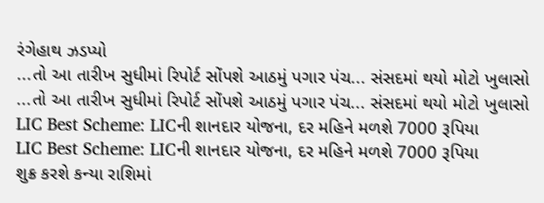રંગેહાથ ઝડપ્યો
...તો આ તારીખ સુધીમાં રિપોર્ટ સોંપશે આઠમું પગાર પંચ... સંસદમાં થયો મોટો ખુલાસો
...તો આ તારીખ સુધીમાં રિપોર્ટ સોંપશે આઠમું પગાર પંચ... સંસદમાં થયો મોટો ખુલાસો
LIC Best Scheme: LICની શાનદાર યોજના, દર મહિને મળશે 7000 રૂપિયા
LIC Best Scheme: LICની શાનદાર યોજના, દર મહિને મળશે 7000 રૂપિયા
શુક્ર કરશે કન્યા રાશિમાં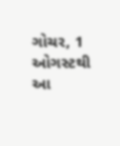ગોચર, 1 ઓગસ્ટથી આ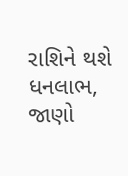રાશિને થશે ધનલાભ, જાણો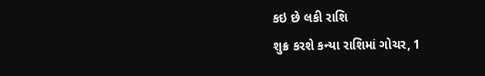કઇ છે લકી રાશિ
શુક્ર કરશે કન્યા રાશિમાં ગોચર, 1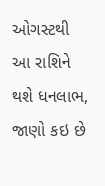ઓગસ્ટથી આ રાશિને થશે ધનલાભ, જાણો કઇ છે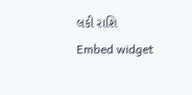લકી રાશિ
Embed widget